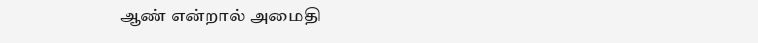ஆண் என்றால் அமைதி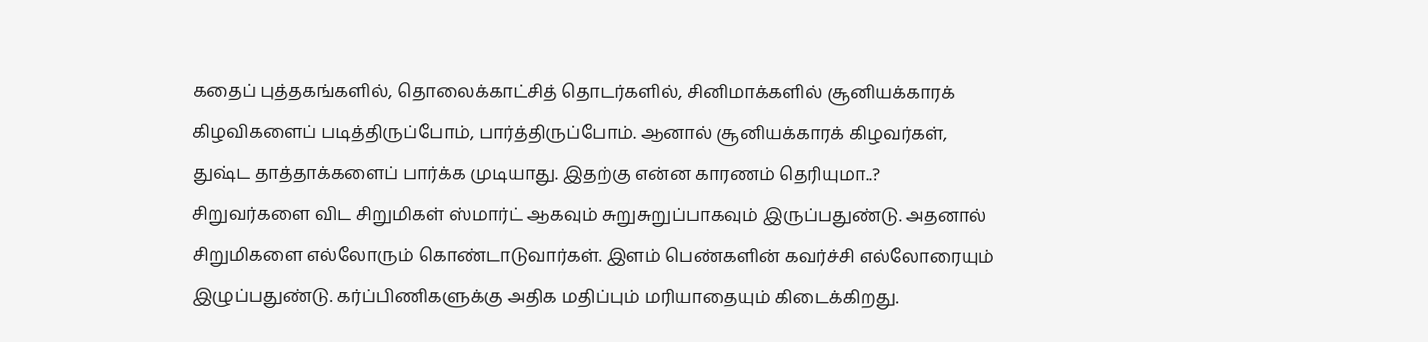கதைப் புத்தகங்களில், தொலைக்காட்சித் தொடர்களில், சினிமாக்களில் சூனியக்காரக் கிழவிகளைப் படித்திருப்போம், பார்த்திருப்போம். ஆனால் சூனியக்காரக் கிழவர்கள், துஷ்ட தாத்தாக்களைப் பார்க்க முடியாது. இதற்கு என்ன காரணம் தெரியுமா..?
சிறுவர்களை விட சிறுமிகள் ஸ்மார்ட் ஆகவும் சுறுசுறுப்பாகவும் இருப்பதுண்டு. அதனால் சிறுமிகளை எல்லோரும் கொண்டாடுவார்கள். இளம் பெண்களின் கவர்ச்சி எல்லோரையும் இழுப்பதுண்டு. கர்ப்பிணிகளுக்கு அதிக மதிப்பும் மரியாதையும் கிடைக்கிறது.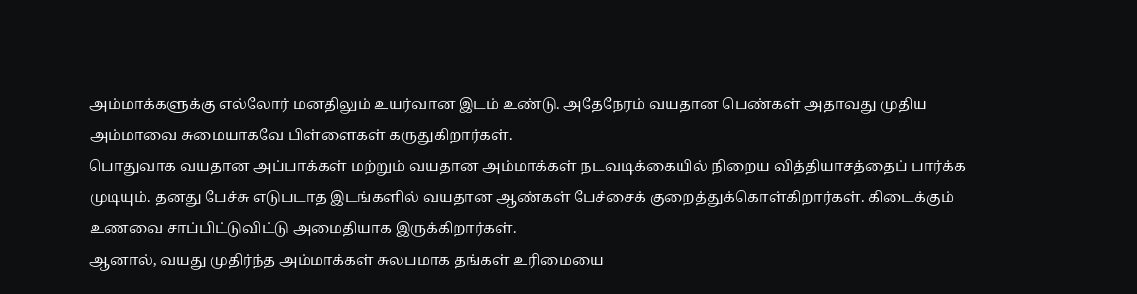அம்மாக்களுக்கு எல்லோர் மனதிலும் உயர்வான இடம் உண்டு. அதேநேரம் வயதான பெண்கள் அதாவது முதிய அம்மாவை சுமையாகவே பிள்ளைகள் கருதுகிறார்கள்.
பொதுவாக வயதான அப்பாக்கள் மற்றும் வயதான அம்மாக்கள் நடவடிக்கையில் நிறைய வித்தியாசத்தைப் பார்க்க முடியும். தனது பேச்சு எடுபடாத இடங்களில் வயதான ஆண்கள் பேச்சைக் குறைத்துக்கொள்கிறார்கள். கிடைக்கும் உணவை சாப்பிட்டுவிட்டு அமைதியாக இருக்கிறார்கள்.
ஆனால், வயது முதிர்ந்த அம்மாக்கள் சுலபமாக தங்கள் உரிமையை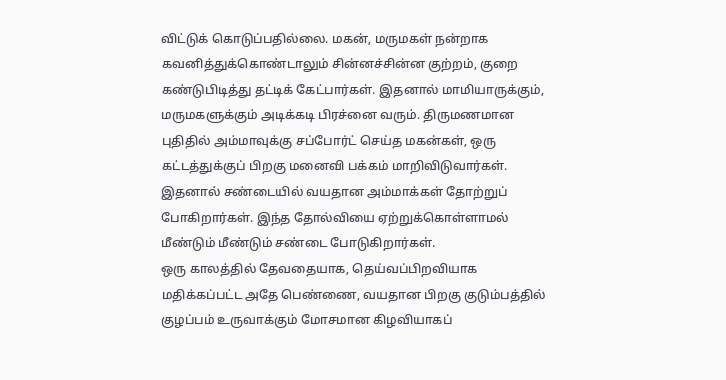விட்டுக் கொடுப்பதில்லை. மகன், மருமகள் நன்றாக கவனித்துக்கொண்டாலும் சின்னச்சின்ன குற்றம், குறை கண்டுபிடித்து தட்டிக் கேட்பார்கள். இதனால் மாமியாருக்கும், மருமகளுக்கும் அடிக்கடி பிரச்னை வரும். திருமணமான புதிதில் அம்மாவுக்கு சப்போர்ட் செய்த மகன்கள், ஒரு கட்டத்துக்குப் பிறகு மனைவி பக்கம் மாறிவிடுவார்கள். இதனால் சண்டையில் வயதான அம்மாக்கள் தோற்றுப் போகிறார்கள். இந்த தோல்வியை ஏற்றுக்கொள்ளாமல் மீண்டும் மீண்டும் சண்டை போடுகிறார்கள்.
ஒரு காலத்தில் தேவதையாக, தெய்வப்பிறவியாக மதிக்கப்பட்ட அதே பெண்ணை, வயதான பிறகு குடும்பத்தில் குழப்பம் உருவாக்கும் மோசமான கிழவியாகப்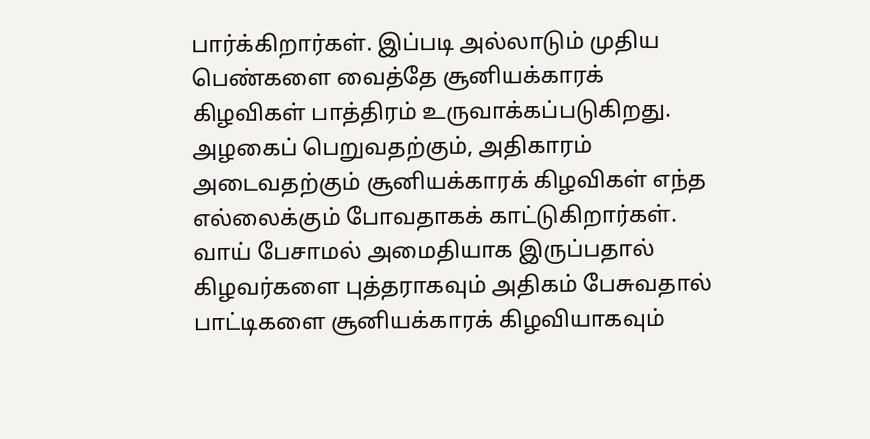பார்க்கிறார்கள். இப்படி அல்லாடும் முதிய பெண்களை வைத்தே சூனியக்காரக் கிழவிகள் பாத்திரம் உருவாக்கப்படுகிறது. அழகைப் பெறுவதற்கும், அதிகாரம் அடைவதற்கும் சூனியக்காரக் கிழவிகள் எந்த எல்லைக்கும் போவதாகக் காட்டுகிறார்கள்.
வாய் பேசாமல் அமைதியாக இருப்பதால் கிழவர்களை புத்தராகவும் அதிகம் பேசுவதால் பாட்டிகளை சூனியக்காரக் கிழவியாகவும்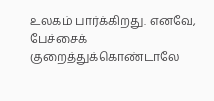உலகம் பார்க்கிறது. எனவே, பேச்சைக் குறைத்துக்கொண்டாலே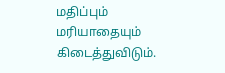மதிப்பும் மரியாதையும் கிடைத்துவிடும்.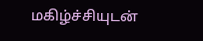மகிழ்ச்சியுடன்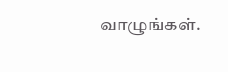வாழுங்கள்.